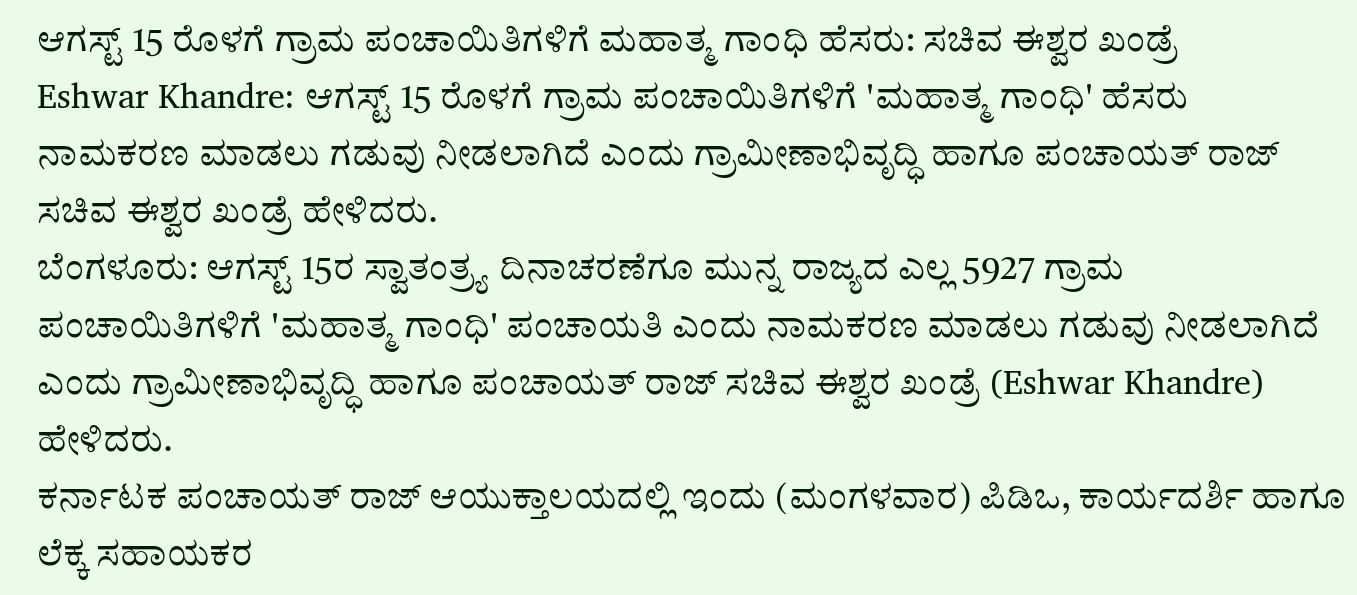ಆಗಸ್ಟ್ 15 ರೊಳಗೆ ಗ್ರಾಮ ಪಂಚಾಯಿತಿಗಳಿಗೆ ಮಹಾತ್ಮ ಗಾಂಧಿ ಹೆಸರು: ಸಚಿವ ಈಶ್ವರ ಖಂಡ್ರೆ
Eshwar Khandre: ಆಗಸ್ಟ್ 15 ರೊಳಗೆ ಗ್ರಾಮ ಪಂಚಾಯಿತಿಗಳಿಗೆ 'ಮಹಾತ್ಮ ಗಾಂಧಿ' ಹೆಸರು ನಾಮಕರಣ ಮಾಡಲು ಗಡುವು ನೀಡಲಾಗಿದೆ ಎಂದು ಗ್ರಾಮೀಣಾಭಿವೃದ್ಧಿ ಹಾಗೂ ಪಂಚಾಯತ್ ರಾಜ್ ಸಚಿವ ಈಶ್ವರ ಖಂಡ್ರೆ ಹೇಳಿದರು.
ಬೆಂಗಳೂರು: ಆಗಸ್ಟ್ 15ರ ಸ್ವಾತಂತ್ರ್ಯ ದಿನಾಚರಣೆಗೂ ಮುನ್ನ ರಾಜ್ಯದ ಎಲ್ಲ 5927 ಗ್ರಾಮ ಪಂಚಾಯಿತಿಗಳಿಗೆ 'ಮಹಾತ್ಮ ಗಾಂಧಿ' ಪಂಚಾಯತಿ ಎಂದು ನಾಮಕರಣ ಮಾಡಲು ಗಡುವು ನೀಡಲಾಗಿದೆ ಎಂದು ಗ್ರಾಮೀಣಾಭಿವೃದ್ಧಿ ಹಾಗೂ ಪಂಚಾಯತ್ ರಾಜ್ ಸಚಿವ ಈಶ್ವರ ಖಂಡ್ರೆ (Eshwar Khandre) ಹೇಳಿದರು.
ಕರ್ನಾಟಕ ಪಂಚಾಯತ್ ರಾಜ್ ಆಯುಕ್ತಾಲಯದಲ್ಲಿ ಇಂದು (ಮಂಗಳವಾರ) ಪಿಡಿಒ, ಕಾರ್ಯದರ್ಶಿ ಹಾಗೂ ಲೆಕ್ಕ ಸಹಾಯಕರ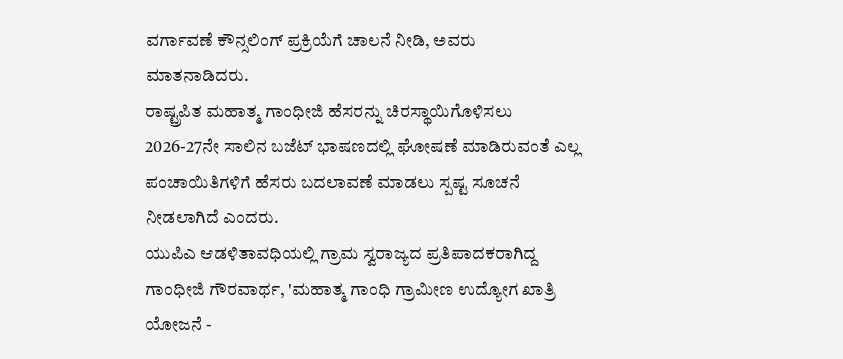ವರ್ಗಾವಣೆ ಕೌನ್ಸಲಿಂಗ್ ಪ್ರಕ್ರಿಯೆಗೆ ಚಾಲನೆ ನೀಡಿ, ಅವರು ಮಾತನಾಡಿದರು.
ರಾಷ್ಟ್ರಪಿತ ಮಹಾತ್ಮ ಗಾಂಧೀಜಿ ಹೆಸರನ್ನು ಚಿರಸ್ಥಾಯಿಗೊಳಿಸಲು 2026-27ನೇ ಸಾಲಿನ ಬಜೆಟ್ ಭಾಷಣದಲ್ಲಿ ಘೋಷಣೆ ಮಾಡಿರುವಂತೆ ಎಲ್ಲ ಪಂಚಾಯಿತಿಗಳಿಗೆ ಹೆಸರು ಬದಲಾವಣೆ ಮಾಡಲು ಸ್ಪಷ್ಟ ಸೂಚನೆ ನೀಡಲಾಗಿದೆ ಎಂದರು.
ಯುಪಿಎ ಆಡಳಿತಾವಧಿಯಲ್ಲಿ ಗ್ರಾಮ ಸ್ವರಾಜ್ಯದ ಪ್ರತಿಪಾದಕರಾಗಿದ್ದ ಗಾಂಧೀಜಿ ಗೌರವಾರ್ಥ, 'ಮಹಾತ್ಮ ಗಾಂಧಿ ಗ್ರಾಮೀಣ ಉದ್ಯೋಗ ಖಾತ್ರಿ ಯೋಜನೆ -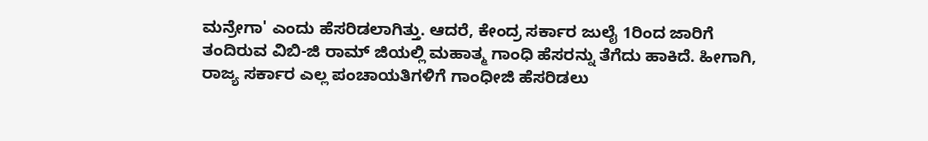ಮನ್ರೇಗಾ' ಎಂದು ಹೆಸರಿಡಲಾಗಿತ್ತು. ಆದರೆ, ಕೇಂದ್ರ ಸರ್ಕಾರ ಜುಲೈ 1ರಿಂದ ಜಾರಿಗೆ ತಂದಿರುವ ವಿಬಿ-ಜಿ ರಾಮ್ ಜಿಯಲ್ಲಿ ಮಹಾತ್ಮ ಗಾಂಧಿ ಹೆಸರನ್ನು ತೆಗೆದು ಹಾಕಿದೆ. ಹೀಗಾಗಿ, ರಾಜ್ಯ ಸರ್ಕಾರ ಎಲ್ಲ ಪಂಚಾಯತಿಗಳಿಗೆ ಗಾಂಧೀಜಿ ಹೆಸರಿಡಲು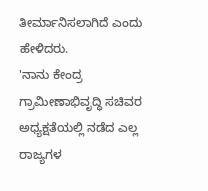ತೀರ್ಮಾನಿಸಲಾಗಿದೆ ಎಂದು ಹೇಳಿದರು.
'ನಾನು ಕೇಂದ್ರ ಗ್ರಾಮೀಣಾಭಿವೃದ್ಧಿ ಸಚಿವರ ಅಧ್ಯಕ್ಷತೆಯಲ್ಲಿ ನಡೆದ ಎಲ್ಲ ರಾಜ್ಯಗಳ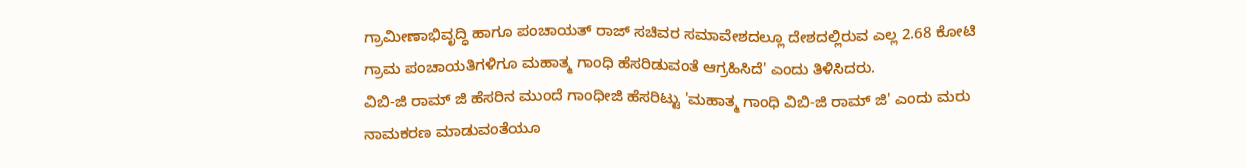ಗ್ರಾಮೀಣಾಭಿವೃದ್ಧಿ ಹಾಗೂ ಪಂಚಾಯತ್ ರಾಜ್ ಸಚಿವರ ಸಮಾವೇಶದಲ್ಲೂ ದೇಶದಲ್ಲಿರುವ ಎಲ್ಲ 2.68 ಕೋಟಿ ಗ್ರಾಮ ಪಂಚಾಯತಿಗಳಿಗೂ ಮಹಾತ್ಮ ಗಾಂಧಿ ಹೆಸರಿಡುವಂತೆ ಆಗ್ರಹಿಸಿದೆ' ಎಂದು ತಿಳಿಸಿದರು.
ವಿಬಿ-ಜಿ ರಾಮ್ ಜಿ ಹೆಸರಿನ ಮುಂದೆ ಗಾಂಧೀಜಿ ಹೆಸರಿಟ್ಟು 'ಮಹಾತ್ಮ ಗಾಂಧಿ ವಿಬಿ-ಜಿ ರಾಮ್ ಜಿ' ಎಂದು ಮರು ನಾಮಕರಣ ಮಾಡುವಂತೆಯೂ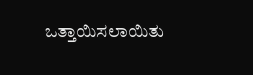ಒತ್ತಾಯಿಸಲಾಯಿತು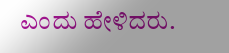ಎಂದು ಹೇಳಿದರು.